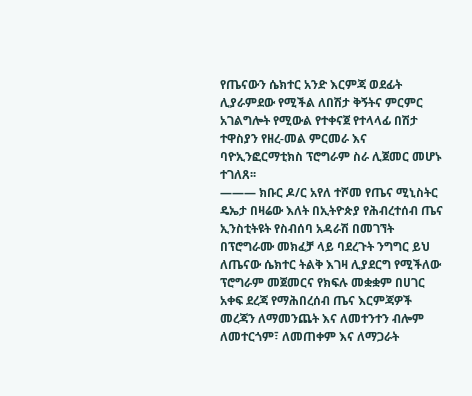የጤናውን ሴክተር አንድ እርምጃ ወደፊት ሊያራምደው የሚችል ለበሽታ ቅኝትና ምርምር አገልግሎት የሚውል የተቀናጀ የተላላፊ በሽታ ተዋስያን የዘረ-መል ምርመራ እና ባዮኢንፎርማቲክስ ፕሮግራም ስራ ሊጀመር መሆኑ ተገለጸ፡፡
——— ክቡር ዶ/ር አየለ ተሾመ የጤና ሚኒስትር ዴኤታ በዛሬው እለት በኢትዮጵያ የሕብረተሰብ ጤና ኢንስቲትዩት የስብሰባ አዳራሽ በመገኘት በፕሮግራሙ መክፈቻ ላይ ባደረጉት ንግግር ይህ ለጤናው ሴክተር ትልቅ እገዛ ሊያደርግ የሚችለው ፕሮግራም መጀመርና የክፍሉ መቋቋም በሀገር አቀፍ ደረጃ የማሕበረሰብ ጤና እርምጃዎች መረጃን ለማመንጨት እና ለመተንተን ብሎም ለመተርጎም፣ ለመጠቀም እና ለማጋራት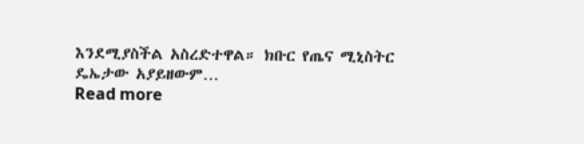እንደሚያስችል አስረድተዋል። ክቡር የጤና ሚኒስትር ዴኤታው አያይዘውም…
Read more